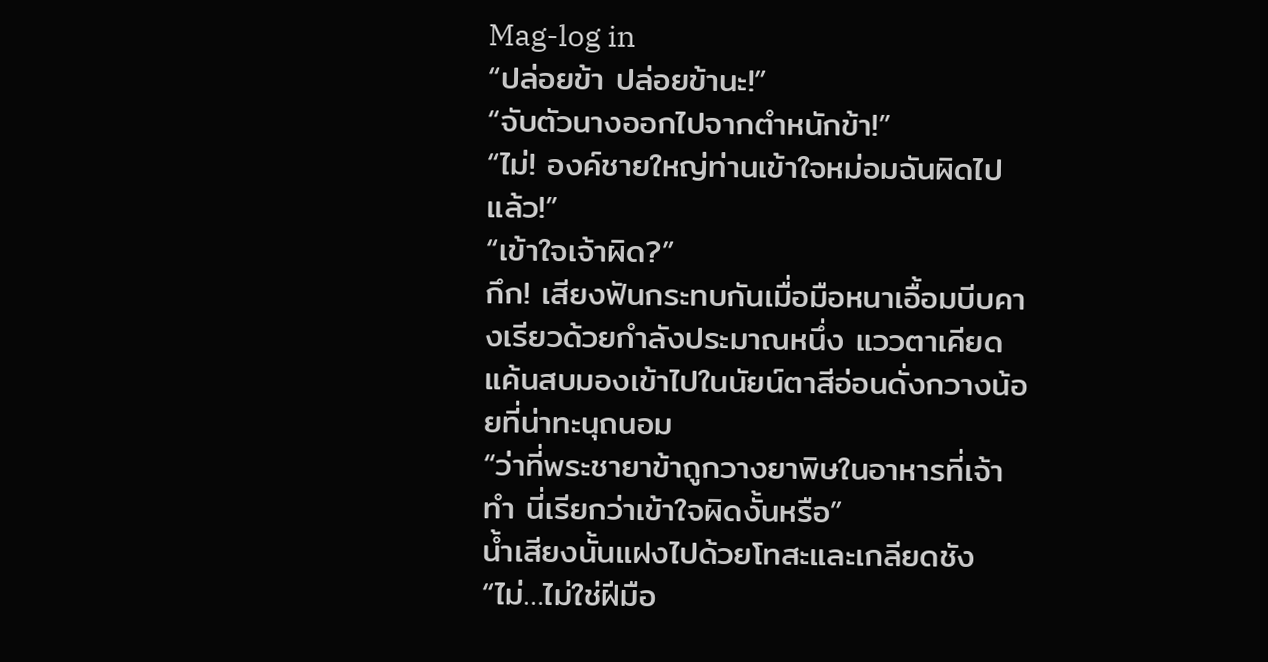Mag-log in
“ปล่อยข้า ปล่อยข้านะ!”
“จับตัวนางออกไปจากตำหนักข้า!”
“ไม่! องค์ชายใหญ่ท่านเข้าใจหม่อมฉันผิดไปแล้ว!”
“เข้าใจเจ้าผิด?”
กึก! เสียงฟันกระทบกันเมื่อมือหนาเอื้อมบีบคางเรียวด้วยกำลังประมาณหนึ่ง แววตาเคียดแค้นสบมองเข้าไปในนัยน์ตาสีอ่อนดั่งกวางน้อยที่น่าทะนุถนอม
“ว่าที่พระชายาข้าถูกวางยาพิษในอาหารที่เจ้าทำ นี่เรียกว่าเข้าใจผิดงั้นหรือ”
น้ำเสียงนั้นแฝงไปด้วยโทสะและเกลียดชัง
“ไม่…ไม่ใช่ฝีมือ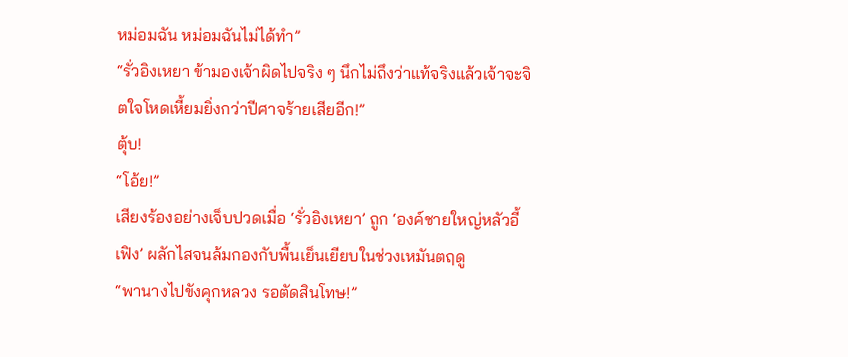หม่อมฉัน หม่อมฉันไม่ได้ทำ”
“รั่วอิงเหยา ข้ามองเจ้าผิดไปจริง ๆ นึกไม่ถึงว่าแท้จริงแล้วเจ้าจะจิตใจโหดเหี้ยมยิ่งกว่าปีศาจร้ายเสียอีก!”
ตุ้บ!
“โอ้ย!”
เสียงร้องอย่างเจ็บปวดเมื่อ ‘รั่วอิงเหยา’ ถูก ‘องค์ชายใหญ่หลัวอี้เฟิง’ ผลักไสจนล้มกองกับพื้นเย็นเยียบในช่วงเหมันตฤดู
“พานางไปขังคุกหลวง รอตัดสินโทษ!”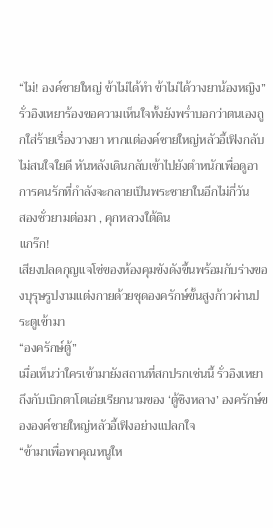“ไม่! องค์ชายใหญ่ ข้าไม่ได้ทำ ข้าไม่ได้วางยาน้องหญิง”
รั่วอิงเหยาร้องขอความเห็นใจทั้งยังพร่ำบอกว่าตนเองถูกใส่ร้ายเรื่องวางยา หากแต่องค์ชายใหญ่หลัวอี้เฟิงกลับไม่สนใจใยดี หันหลังเดินกลับเข้าไปยังตำหนักเพื่อดูอาการคนรักที่กำลังจะกลายเป็นพระชายาในอีกไม่กี่วัน
สองชั่วยามต่อมา , คุกหลวงใต้ดิน
แกร๊ก!
เสียงปลดกุญแจโซ่ของห้องคุมขังดังขึ้นพร้อมกับร่างของบุรุษรูปงามแต่งกายด้วยชุดองครักษ์ขั้นสูงก้าวผ่านประตูเข้ามา
“องครักษ์ตู้”
เมื่อเห็นว่าใครเข้ามายังสถานที่สกปรกเช่นนี้ รั่วอิงเหยาถึงกับเบิกตาโตเอ่ยเรียกนามของ ‘ตู้ชิงหลาง’ องครักษ์ขององค์ชายใหญ่หลัวอี้เฟิงอย่างแปลกใจ
“ข้ามาเพื่อพาคุณหนูให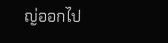ญ่ออกไป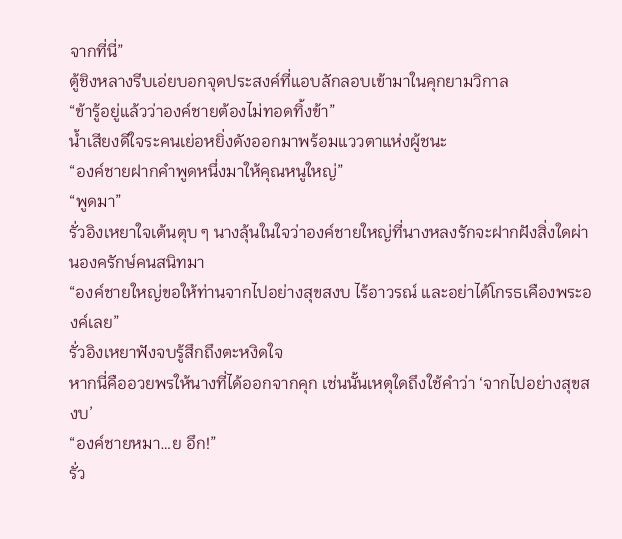จากที่นี่”
ตู้ชิงหลางรีบเอ่ยบอกจุดประสงค์ที่แอบลักลอบเข้ามาในคุกยามวิกาล
“ข้ารู้อยู่แล้วว่าองค์ชายต้องไม่ทอดทิ้งข้า”
น้ำเสียงดีใจระคนเย่อหยิ่งดังออกมาพร้อมแววตาแห่งผู้ชนะ
“องค์ชายฝากคำพูดหนึ่งมาให้คุณหนูใหญ่”
“พูดมา”
รั่วอิงเหยาใจเต้นตุบ ๆ นางลุ้นในใจว่าองค์ชายใหญ่ที่นางหลงรักจะฝากฝังสิ่งใดผ่านองครักษ์คนสนิทมา
“องค์ชายใหญ่ขอให้ท่านจากไปอย่างสุขสงบ ไร้อาวรณ์ และอย่าได้โกรธเคืองพระองค์เลย”
รั่วอิงเหยาฟังจบรู้สึกถึงตะหงิดใจ
หากนี่คืออวยพรให้นางที่ได้ออกจากคุก เช่นนั้นเหตุใดถึงใช้คำว่า ‘จากไปอย่างสุขสงบ’
“องค์ชายหมา…ย อึก!”
รั่ว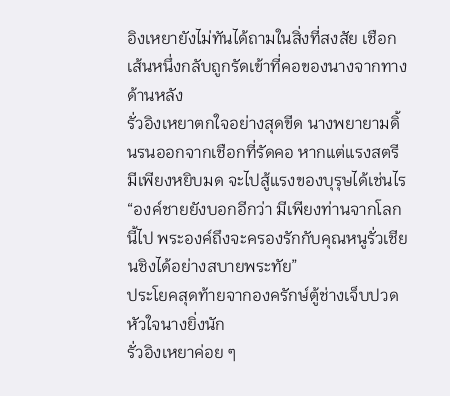อิงเหยายังไม่ทันได้ถามในสิ่งที่สงสัย เชือกเส้นหนึ่งกลับถูกรัดเข้าที่คอของนางจากทางด้านหลัง
รั่วอิงเหยาตกใจอย่างสุดขีด นางพยายามดิ้นรนออกจากเชือกที่รัดคอ หากแต่แรงสตรีมีเพียงหยิบมด จะไปสู้แรงของบุรุษได้เช่นไร
“องค์ชายยังบอกอีกว่า มีเพียงท่านจากโลกนี้ไป พระองค์ถึงจะครองรักกับคุณหนูรั่วเชียนชิงได้อย่างสบายพระทัย”
ประโยคสุดท้ายจากองครักษ์ตู้ช่างเจ็บปวดหัวใจนางยิ่งนัก
รั่วอิงเหยาค่อย ๆ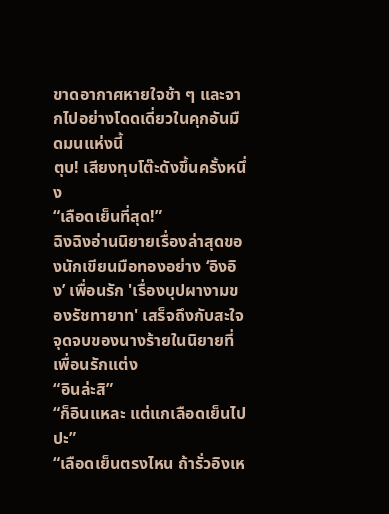ขาดอากาศหายใจช้า ๆ และจากไปอย่างโดดเดี่ยวในคุกอันมืดมนแห่งนี้
ตุบ! เสียงทุบโต๊ะดังขึ้นครั้งหนึ่ง
“เลือดเย็นที่สุด!”
ฉิงฉิงอ่านนิยายเรื่องล่าสุดของนักเขียนมือทองอย่าง ‘อิงอิง’ เพื่อนรัก 'เรื่องบุปผางามของรัชทายาท' เสร็จถึงกับสะใจจุดจบของนางร้ายในนิยายที่เพื่อนรักแต่ง
“อินล่ะสิ”
“ก็อินแหละ แต่แกเลือดเย็นไปปะ”
“เลือดเย็นตรงไหน ถ้ารั่วอิงเห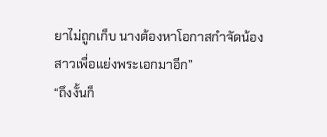ยาไม่ถูกเก็บ นางต้องหาโอกาสกำจัดน้องสาวเพื่อแย่งพระเอกมาอีก”
“ถึงงั้นก็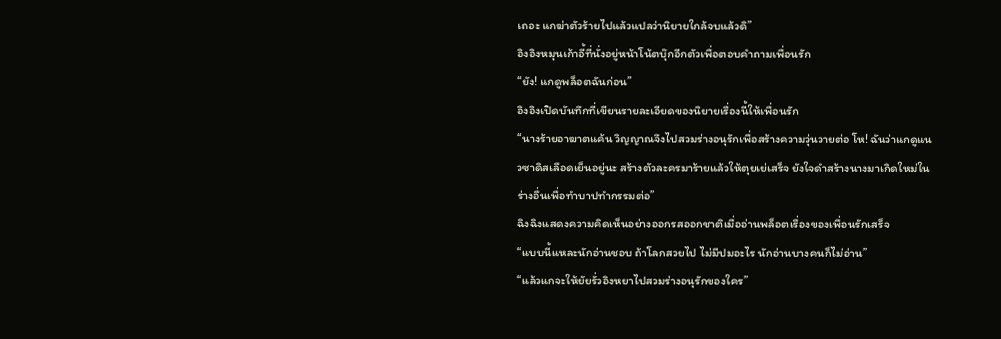เถอะ แกฆ่าตัวร้ายไปแล้วแปลว่านิยายใกล้จบแล้วดิ”
อิงอิงหมุนเก้าอี้ที่นั่งอยู่หน้าโน้ตบุ๊กอีกตัวเพื่อตอบคำถามเพื่อนรัก
“ยัง! แกดูพล็อตฉันก่อน”
อิงอิงเปิดบันทึกที่เขียนรายละเอียดของนิยายเรื่องนี้ให้เพื่อนรัก
“นางร้ายอาฆาตแค้น วิญญาณจึงไปสวมร่างอนุรักเพื่อสร้างความวุ่นวายต่อ โห! ฉันว่าแกดูแนวซาดิสเลือดเย็นอยู่นะ สร้างตัวละครมาร้ายแล้วให้ตุยเย่เสร็จ ยังใจดำสร้างนางมาเกิดใหม่ในร่างอื่นเพื่อทำบาปทำกรรมต่อ”
ฉิงฉิงแสดงความคิดเห็นอย่างออกรสออกชาติเมื่ออ่านพล็อตเรื่องของเพื่อนรักเสร็จ
“แบบนี้แหละนักอ่านชอบ ถ้าโลกสวยไป ไม่มีปมอะไร นักอ่านบางคนก็ไม่อ่าน”
“แล้วแกจะให้ยัยรั่วอิงหยาไปสวมร่างอนุรักของใคร”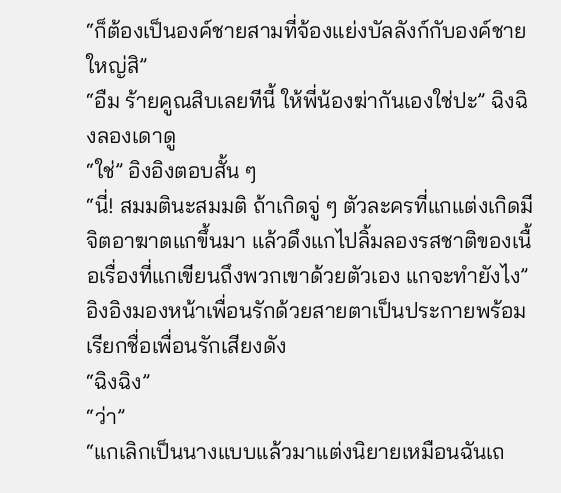“ก็ต้องเป็นองค์ชายสามที่จ้องแย่งบัลลังก์กับองค์ชายใหญ่สิ”
“อืม ร้ายคูณสิบเลยทีนี้ ให้พี่น้องฆ่ากันเองใช่ปะ” ฉิงฉิงลองเดาดู
“ใช่” อิงอิงตอบสั้น ๆ
“นี่! สมมตินะสมมติ ถ้าเกิดจู่ ๆ ตัวละครที่แกแต่งเกิดมีจิตอาฆาตแกขึ้นมา แล้วดึงแกไปลิ้มลองรสชาติของเนื้อเรื่องที่แกเขียนถึงพวกเขาด้วยตัวเอง แกจะทำยังไง”
อิงอิงมองหน้าเพื่อนรักด้วยสายตาเป็นประกายพร้อมเรียกชื่อเพื่อนรักเสียงดัง
“ฉิงฉิง”
“ว่า”
“แกเลิกเป็นนางแบบแล้วมาแต่งนิยายเหมือนฉันเถ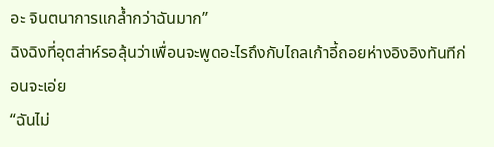อะ จินตนาการแกล้ำกว่าฉันมาก”
ฉิงฉิงที่อุตส่าห์รอลุ้นว่าเพื่อนจะพูดอะไรถึงกับไถลเก้าอี้ถอยห่างอิงอิงทันทีก่อนจะเอ่ย
“ฉันไม่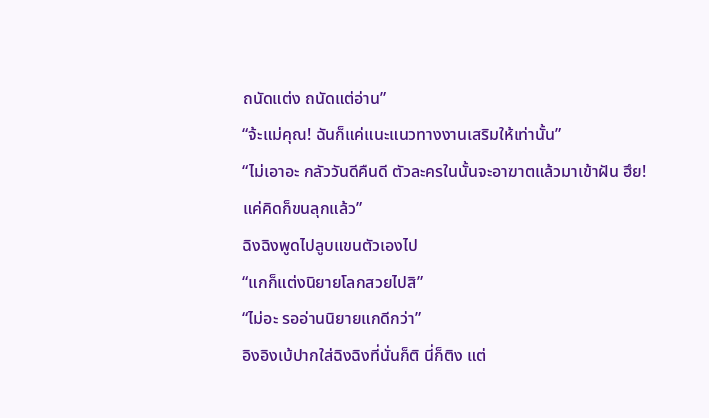ถนัดแต่ง ถนัดแต่อ่าน”
“จ้ะแม่คุณ! ฉันก็แค่แนะแนวทางงานเสริมให้เท่านั้น”
“ไม่เอาอะ กลัววันดีคืนดี ตัวละครในนั้นจะอาฆาตแล้วมาเข้าฝัน ฮึย! แค่คิดก็ขนลุกแล้ว”
ฉิงฉิงพูดไปลูบแขนตัวเองไป
“แกก็แต่งนิยายโลกสวยไปสิ”
“ไม่อะ รออ่านนิยายแกดีกว่า”
อิงอิงเบ้ปากใส่ฉิงฉิงที่นั่นก็ติ นี่ก็ติง แต่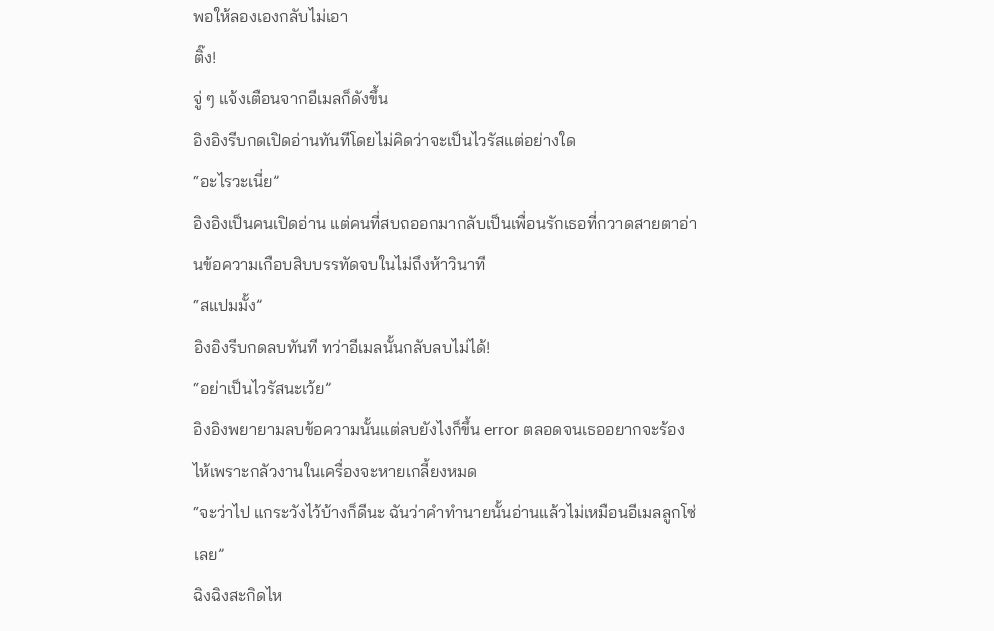พอให้ลองเองกลับไม่เอา
ติ๊ง!
จู่ ๆ แจ้งเตือนจากอีเมลก็ดังขึ้น
อิงอิงรีบกดเปิดอ่านทันทีโดยไม่คิดว่าจะเป็นไวรัสแต่อย่างใด
“อะไรวะเนี่ย”
อิงอิงเป็นคนเปิดอ่าน แต่คนที่สบถออกมากลับเป็นเพื่อนรักเธอที่กวาดสายตาอ่านข้อความเกือบสิบบรรทัดจบในไม่ถึงห้าวินาที
“สแปมมั้ง”
อิงอิงรีบกดลบทันที ทว่าอีเมลนั้นกลับลบไม่ได้!
“อย่าเป็นไวรัสนะเว้ย”
อิงอิงพยายามลบข้อความนั้นแต่ลบยังไงก็ขึ้น error ตลอดจนเธออยากจะร้องไห้เพราะกลัวงานในเครื่องจะหายเกลี้ยงหมด
“จะว่าไป แกระวังไว้บ้างก็ดีนะ ฉันว่าคำทำนายนั้นอ่านแล้วไม่เหมือนอีเมลลูกโซ่เลย”
ฉิงฉิงสะกิดไห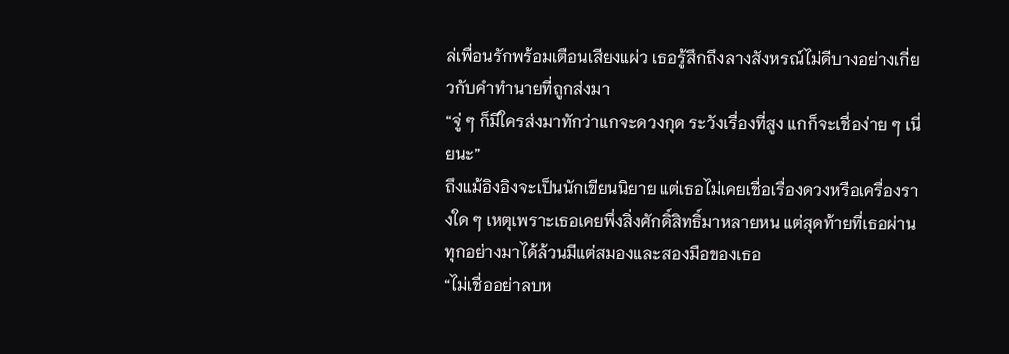ล่เพื่อนรักพร้อมเตือนเสียงแผ่ว เธอรู้สึกถึงลางสังหรณ์ไม่ดีบางอย่างเกี่ยวกับคำทำนายที่ถูกส่งมา
“จู่ ๆ ก็มีใครส่งมาทักว่าแกจะดวงกุด ระวังเรื่องที่สูง แกก็จะเชื่อง่าย ๆ เนี่ยนะ”
ถึงแม้อิงอิงจะเป็นนักเขียนนิยาย แต่เธอไม่เคยเชื่อเรื่องดวงหรือเครื่องรางใด ๆ เหตุเพราะเธอเคยพึ่งสิ่งศักดิ์สิทธิ์มาหลายหน แต่สุดท้ายที่เธอผ่านทุกอย่างมาได้ล้วนมีแต่สมองและสองมือของเธอ
“ไม่เชื่ออย่าลบห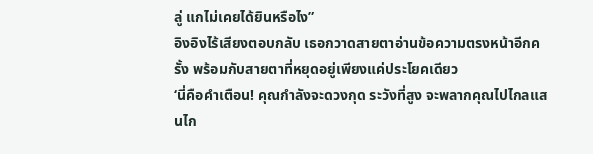ลู่ แกไม่เคยได้ยินหรือไง”
อิงอิงไร้เสียงตอบกลับ เธอกวาดสายตาอ่านข้อความตรงหน้าอีกครั้ง พร้อมกับสายตาที่หยุดอยู่เพียงแค่ประโยคเดียว
‘นี่คือคำเตือน! คุณกำลังจะดวงกุด ระวังที่สูง จะพลากคุณไปไกลแสนไก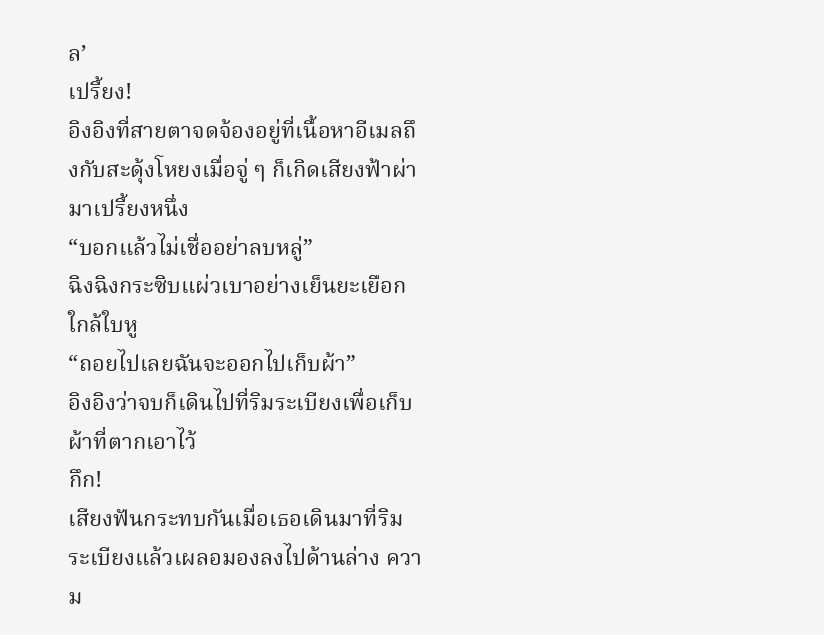ล’
เปรี้ยง!
อิงอิงที่สายตาจดจ้องอยู่ที่เนื้อหาอีเมลถึงกับสะดุ้งโหยงเมื่อจู่ ๆ ก็เกิดเสียงฟ้าผ่ามาเปรี้ยงหนึ่ง
“บอกแล้วไม่เชื่ออย่าลบหลู่”
ฉิงฉิงกระซิบแผ่วเบาอย่างเย็นยะเยือกใกล้ใบหู
“ถอยไปเลยฉันจะออกไปเก็บผ้า”
อิงอิงว่าจบก็เดินไปที่ริมระเบียงเพื่อเก็บผ้าที่ตากเอาไว้
กึก!
เสียงฟันกระทบกันเมื่อเธอเดินมาที่ริมระเบียงแล้วเผลอมองลงไปด้านล่าง ความ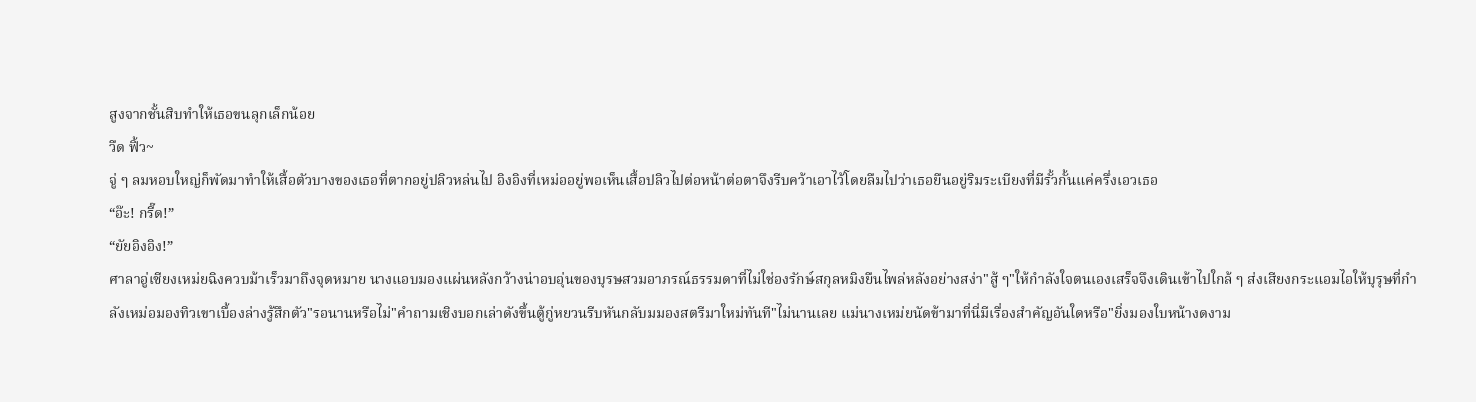สูงจากชั้นสิบทำให้เธอขนลุกเล็กน้อย
วืด ฟิ้ว~
จู่ ๆ ลมหอบใหญ่ก็พัดมาทำให้เสื้อตัวบางของเธอที่ตากอยู่ปลิวหล่นไป อิงอิงที่เหม่ออยู่พอเห็นเสื้อปลิวไปต่อหน้าต่อตาจึงรีบคว้าเอาไว้โดยลืมไปว่าเธอยืนอยู่ริมระเบียงที่มีรั้วกั้นแค่ครึ่งเอวเธอ
“อ๊ะ! กรี๊ด!”
“ยัยอิงอิง!”
ศาลาอู่เซียงเหม่ยฉิงควบม้าเร็วมาถึงจุดหมาย นางแอบมองแผ่นหลังกว้างน่าอบอุ่นของบุรษสวมอาภรณ์ธรรมดาที่ไม่ใช่องรักษ์สกุลหมิงยืนไพล่หลังอย่างสง่า"สู้ ๆ"ให้กำลังใจตนเองเสร็จจึงเดินเข้าไปใกล้ ๆ ส่งเสียงกระแอมไอให้บุรุษที่กำลังเหม่อมองทิวเขาเบื้องล่างรู้สึกตัว"รอนานหรือไม่"คำถามเชิงบอกเล่าดังขึ้นตู้กู่หยวนรีบหันกลับมมองสตรีมาใหม่ทันที"ไม่นานเลย แม่นางเหม่ยนัดข้ามาที่นี่มีเรื่องสำคัญอันใดหรือ"ยิ่งมองใบหน้างดงาม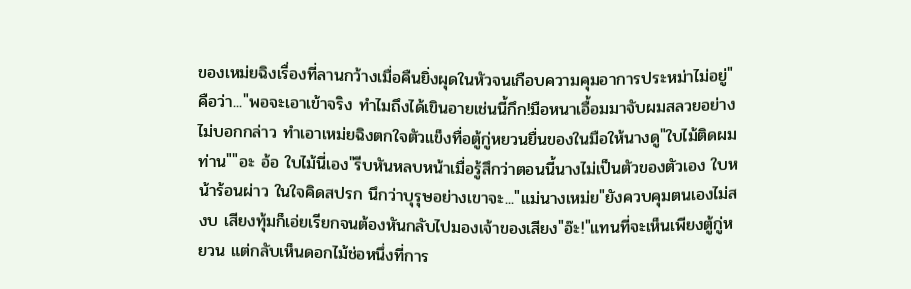ของเหม่ยฉิงเรื่องที่ลานกว้างเมื่อคืนยิ่งผุดในหัวจนเกือบความคุมอาการประหม่าไม่อยู่"คือว่า..."พอจะเอาเข้าจริง ทำไมถึงได้เขินอายเช่นนี้กึก!มือหนาเอื้อมมาจับผมสลวยอย่างไม่บอกกล่าว ทำเอาเหม่ยฉิงตกใจตัวแข็งทื่อตู้กู่หยวนยื่นของในมือให้นางดู"ใบไม้ติดผมท่าน""อะ อ้อ ใบไม้นี่เอง"รีบหันหลบหน้าเมื่อรู้สึกว่าตอนนี้นางไม่เป็นตัวของตัวเอง ใบหน้าร้อนผ่าว ในใจคิดสปรก นึกว่าบุรุษอย่างเขาจะ..."แม่นางเหม่ย"ยังควบคุมตนเองไม่สงบ เสียงทุ้มก็เอ่ยเรียกจนต้องหันกลับไปมองเจ้าของเสียง"อ๊ะ!"แทนที่จะเห็นเพียงตู้กู่หยวน แต่กลับเห็นดอกไม้ช่อหนึ่งที่การ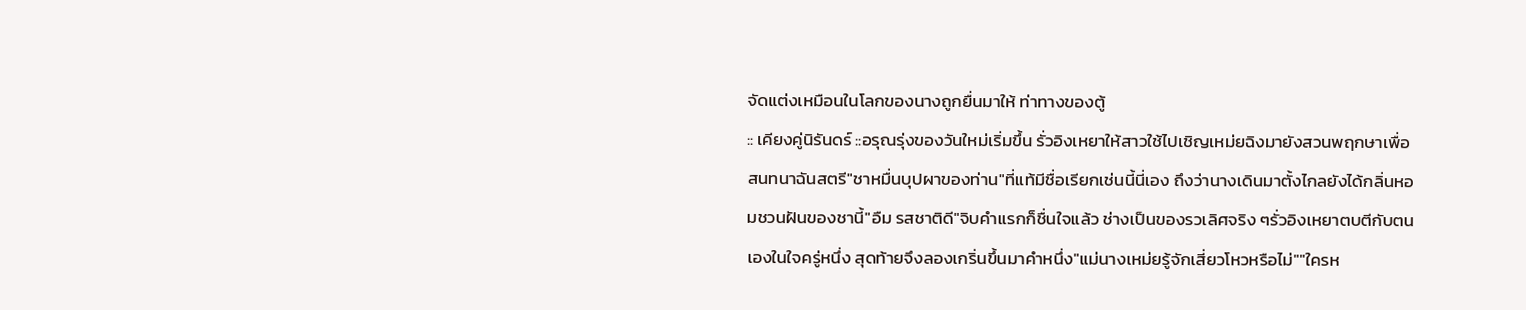จัดแต่งเหมือนในโลกของนางถูกยื่นมาให้ ท่าทางของตู้
:: เคียงคู่นิรันดร์ ::อรุณรุ่งของวันใหม่เริ่มขึ้น รั่วอิงเหยาให้สาวใช้ไปเชิญเหม่ยฉิงมายังสวนพฤกษาเพื่อสนทนาฉันสตรี"ชาหมื่นบุปผาของท่าน"ที่แท้มีชื่อเรียกเช่นนี้นี่เอง ถึงว่านางเดินมาตั้งไกลยังได้กลิ่นหอมชวนฝันของชานี้"อืม รสชาติดี"จิบคำแรกก็ชื่นใจแล้ว ช่างเป็นของรวเลิศจริง ๆรั่วอิงเหยาตบตีกับตนเองในใจครู่หนึ่ง สุดท้ายจึงลองเกริ่นขึ้นมาคำหนึ่ง"แม่นางเหม่ยรู้จักเสี่ยวโหวหรือไม่""ใครห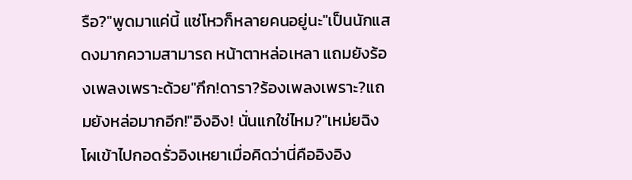รือ?"พูดมาแค่นี้ แซ่โหวก็หลายคนอยู่นะ"เป็นนักแสดงมากความสามารถ หน้าตาหล่อเหลา แถมยังร้องเพลงเพราะด้วย"กึก!ดารา?ร้องเพลงเพราะ?แถมยังหล่อมากอีก!"อิงอิง! นั่นแกใช่ไหม?"เหม่ยฉิงโผเข้าไปกอดรั่วอิงเหยาเมื่อคิดว่านี่คืออิงอิง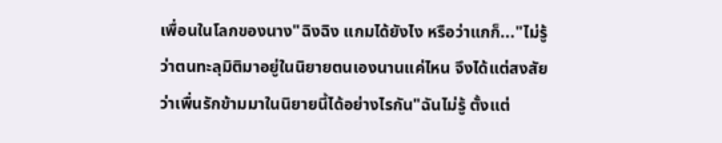เพื่อนในโลกของนาง"ฉิงฉิง แกมได้ยังไง หรือว่าแกก็..."ไม่รู้ว่าตนทะลุมิติมาอยู่ในนิยายตนเองนานแค่ไหน จึงได้แต่สงสัยว่าเพื่นรักข้ามมาในนิยายนี้ได้อย่างไรกัน"ฉันไม่รู้ ตั้งแต่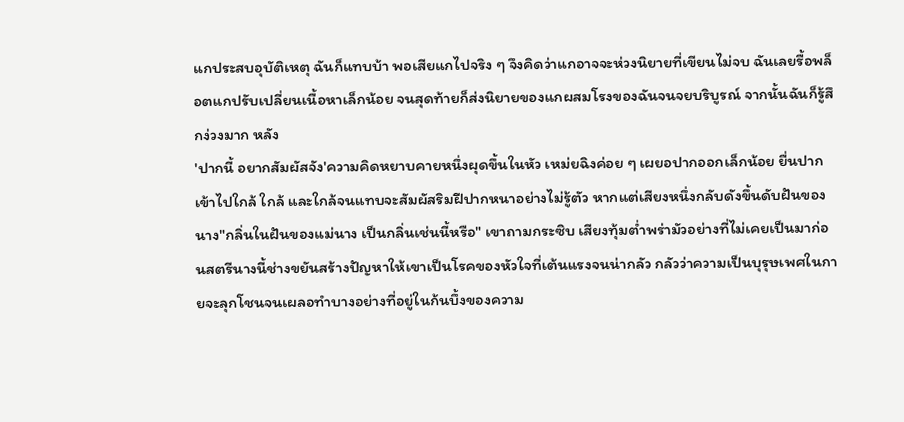แกประสบอุบัติเหตุ ฉันก็แทบบ้า พอเสียแกไปจริง ๆ จึงคิดว่าแกอาจจะห่วงนิยายที่เขียนไม่จบ ฉันเลยรื้อพล็อตแกปรับเปลี่ยนเนื้อหาเล็กน้อย จนสุดท้ายก็ส่งนิยายของแกผสมโรงของฉันจนจยบริบูรณ์ จากนั้นฉันก็รู้สึกง่วงมาก หลัง
'ปากนี้ อยากสัมผัสจัง'ความคิดหยาบคายหนึ่งผุดขึ้นในหัว เหม่ยฉิงค่อย ๆ เผยอปากออกเล็กน้อย ยื่นปากเข้าไปใกล้ ใกล้ และใกล้จนแทบจะสัมผัสริมฝีปากหนาอย่างไม่รู้ตัว หากแต่เสียงหนึ่งกลับดังขึ้นดับฝันของนาง"กลิ่นในฝันของแม่นาง เป็นกลิ่นเช่นนี้หรือ" เขาถามกระซิบ เสียงทุ้มต่ำพร่ามัวอย่างที่ไม่เคยเป็นมาก่อนสตรีนางนี้ช่างขยันสร้างปัญหาให้เขาเป็นโรคของหัวใจที่เต้นแรงจนน่ากลัว กลัวว่าความเป็นบุรุษเพศในกายจะลุกโชนจนเผลอทำบางอย่างที่อยู่ในก้นบึ้งของความ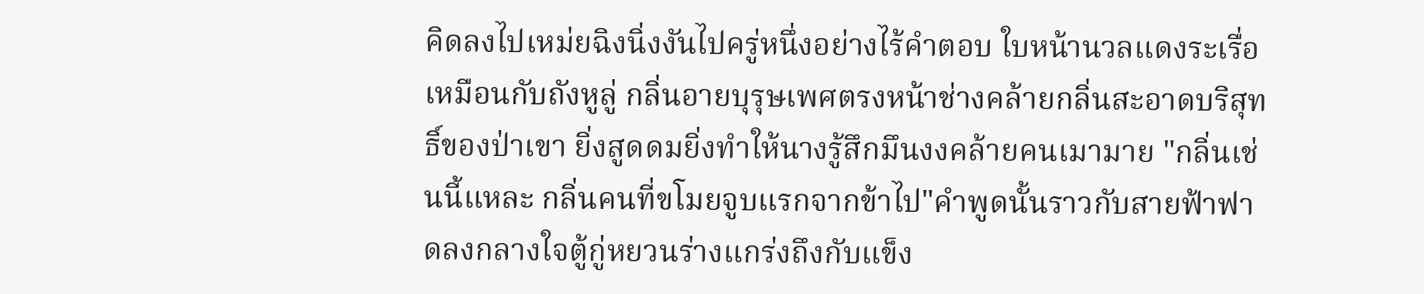คิดลงไปเหม่ยฉิงนิ่งงันไปครู่หนึ่งอย่างไร้คำตอบ ใบหน้านวลแดงระเรื่อเหมือนกับถังหูลู่ กลิ่นอายบุรุษเพศตรงหน้าช่างคล้ายกลิ่นสะอาดบริสุทธิ์ของป่าเขา ยิ่งสูดดมยิ่งทำให้นางรู้สึกมึนงงคล้ายคนเมามาย "กลิ่นเช่นนี้แหละ กลิ่นคนที่ขโมยจูบแรกจากข้าไป"คำพูดนั้นราวกับสายฟ้าฟาดลงกลางใจตู้กู่หยวนร่างแกร่งถึงกับแข็ง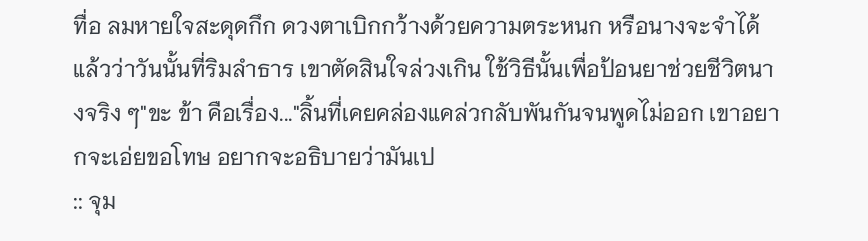ทื่อ ลมหายใจสะดุดกึก ดวงตาเบิกกว้างด้วยความตระหนก หรือนางจะจำได้แล้วว่าวันนั้นที่ริมลำธาร เขาตัดสินใจล่วงเกิน ใช้วิธีนั้นเพื่อป้อนยาช่วยชีวิตนางจริง ๆ"ขะ ข้า คือเรื่อง..."ลิ้นที่เคยคล่องแคล่วกลับพันกันจนพูดไม่ออก เขาอยากจะเอ่ยขอโทษ อยากจะอธิบายว่ามันเป
:: จุม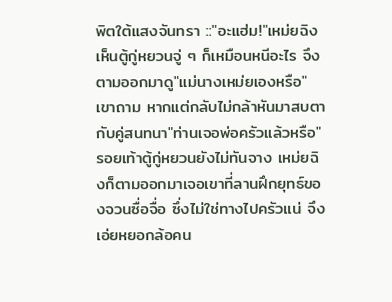พิตใต้แสงจันทรา ::"อะแฮ่ม!"เหม่ยฉิงเห็นตู้กู่หยวนจู่ ๆ ก็เหมือนหนีอะไร จึงตามออกมาดู"แม่นางเหม่ยเองหรือ"เขาถาม หากแต่กลับไม่กล้าหันมาสบตากับคู่สนทนา"ท่านเจอพ่อครัวแล้วหรือ"รอยเท้าตู้กู่หยวนยังไม่ทันจาง เหม่ยฉิงก็ตามออกมาเจอเขาที่ลานฝึกยุทธ์ของจวนซื่อจื่อ ซึ่งไม่ใช่ทางไปครัวแน่ จึงเอ่ยหยอกล้อคน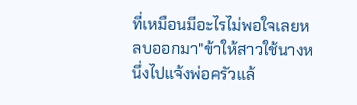ที่เหมือนมีอะไรไม่พอใจเลยหลบออกมา"ข้าให้สาวใช้นางหนึ่งไปแจ้งพ่อครัวแล้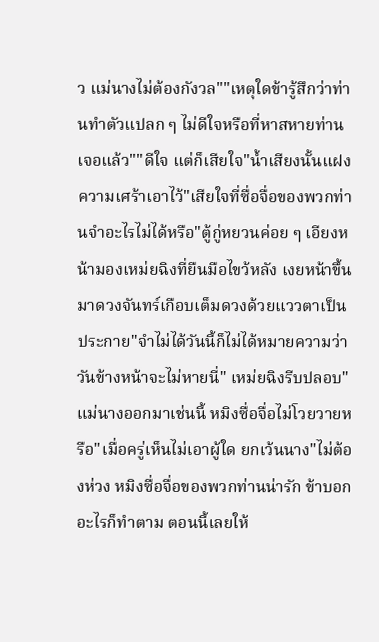ว แม่นางไม่ต้องกังวล""เหตุใดข้ารู้สึกว่าท่านทำตัวแปลก ๆ ไม่ดีใจหรือที่หาสหายท่านเจอแล้ว""ดีใจ แต่ก็เสียใจ"น้ำเสียงนั้นแฝงความเศร้าเอาไว้"เสียใจที่ซื่อจื่อของพวกท่านจำอะไรไม่ได้หรือ"ตู้กู่หยวนค่อย ๆ เอียงหน้ามองเหม่ยฉิงที่ยืนมือไขว้หลัง เงยหน้าขึ้นมาดวงจันทร์เกือบเต็มดวงด้วยแววตาเป็นประกาย"จำไม่ได้วันนี้ก็ไม่ได้หมายความว่าวันข้างหน้าจะไม่หายนี่" เหม่ยฉิงรีบปลอบ"แม่นางออกมาเช่นนี้ หมิงซื่อจื่อไม่โวยวายหรือ"เมื่อครู่เห็นไม่เอาผู้ใด ยกเว้นนาง"ไม่ต้องห่วง หมิงซื่อจื่อของพวกท่านน่ารัก ข้าบอกอะไรก็ทำตาม ตอนนี้เลยให้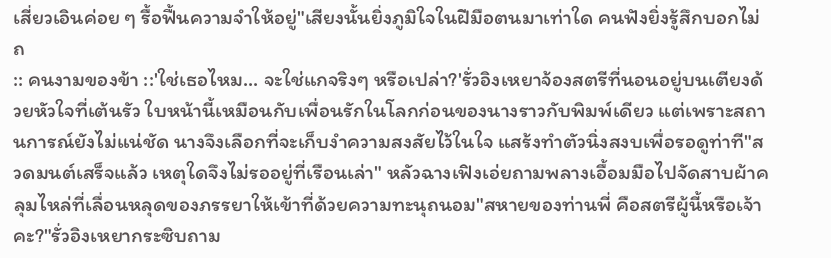เสี่ยวเอินค่อย ๆ รื้อฟื้นความจำให้อยู่"เสียงนั้นยิ่งภูมิใจในฝีมือตนมาเท่าใด คนฟังยิ่งรู้สึกบอกไม่ถ
:: คนงามของข้า ::'ใช่เธอไหม... จะใช่แกจริงๆ หรือเปล่า?'รั่วอิงเหยาจ้องสตรีที่นอนอยู่บนเตียงด้วยหัวใจที่เต้นรัว ใบหน้านี้เหมือนกับเพื่อนรักในโลกก่อนของนางราวกับพิมพ์เดียว แต่เพราะสถานการณ์ยังไม่แน่ชัด นางจึงเลือกที่จะเก็บงำความสงสัยไว้ในใจ แสร้งทำตัวนิ่งสงบเพื่อรอดูท่าที"สวดมนต์เสร็จแล้ว เหตุใดจึงไม่รออยู่ที่เรือนเล่า" หลัวฉางเฟิงเอ่ยถามพลางเอื้อมมือไปจัดสาบผ้าคลุมไหล่ที่เลื่อนหลุดของภรรยาให้เข้าที่ด้วยความทะนุถนอม"สหายของท่านพี่ คือสตรีผู้นี้หรือเจ้าคะ?"รั่วอิงเหยากระซิบถาม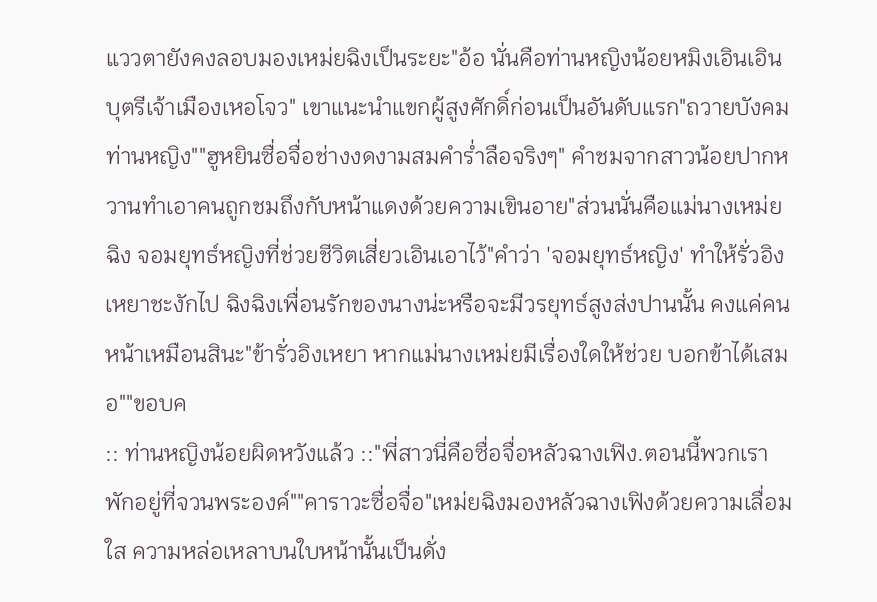แววตายังคงลอบมองเหม่ยฉิงเป็นระยะ"อ้อ นั่นคือท่านหญิงน้อยหมิงเอินเอิน บุตรีเจ้าเมืองเหอโจว" เขาแนะนำแขกผู้สูงศักดิ์ก่อนเป็นอันดับแรก"ถวายบังคมท่านหญิง""ฮูหยินซื่อจื่อช่างงดงามสมคำร่ำลือจริงๆ" คำชมจากสาวน้อยปากหวานทำเอาคนถูกชมถึงกับหน้าแดงด้วยความเขินอาย"ส่วนนั่นคือแม่นางเหม่ยฉิง จอมยุทธ์หญิงที่ช่วยชีวิตเสี่ยวเอินเอาไว้"คำว่า 'จอมยุทธ์หญิง' ทำให้รั่วอิงเหยาชะงักไป ฉิงฉิงเพื่อนรักของนางน่ะหรือจะมีวรยุทธ์สูงส่งปานนั้น คงแค่คนหน้าเหมือนสินะ"ข้ารั่วอิงเหยา หากแม่นางเหม่ยมีเรื่องใดให้ช่วย บอกข้าได้เสมอ""ขอบค
:: ท่านหญิงน้อยผิดหวังแล้ว ::"พี่สาวนี่คือซื่อจื่อหลัวฉางเฟิง.ตอนนี้พวกเราพักอยู่ที่จวนพระองค์""คาราวะซื่อจื่อ"เหม่ยฉิงมองหลัวฉางเฟิงด้วยความเลื่อมใส ความหล่อเหลาบนใบหน้านั้นเป็นดั่ง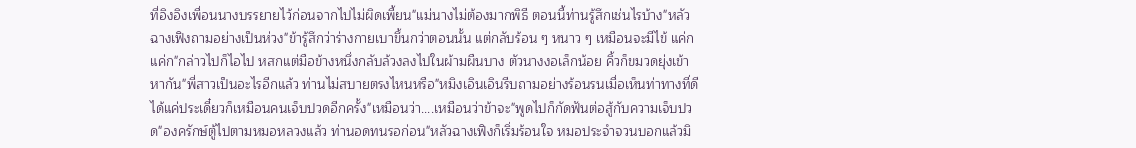ที่อิงอิงเพื่อนนางบรรยายไว้ก่อนจากไปไม่ผิดเพี้ยน"แม่นางไม่ต้องมากพิธี ตอนนี้ท่านรู้สึกเช่นไรบ้าง"หลัวฉางเฟิงถามอย่างเป็นห่วง"ข้ารู้สึกว่าร่างกายเบาขึ้นกว่าตอนนั้น แต่กลับร้อน ๆ หนาว ๆ เหมือนจะมีไข้ แค่ก แค่ก"กล่าวไปก็ไอไป หสกแต่มือข้างหนึ่งกลับล้วงลงไปในผ้ามผืนบาง ตัวนางงอเล็กน้อย คิ้วก็ขมวดยุ่งเข้าหากัน"พี่สาวเป็นอะไรอีกแล้ว ท่านไม่สบายตรงไหนหรือ"หมิงเอินเอินรีบถามอย่างร้อนรนเมื่อเห็นท่าทางที่ดีได้แค่ประเดี๋ยวก็เหมือนคนเจ็บปวดอีกครั้ง"เหมือนว่า....เหมือนว่าข้าจะ"พูดไปก็กัดฟันต่อสู้กับความเจ็บปวด"องครักษ์ตู้ไปตามหมอหลวงแล้ว ท่านอดทนรอก่อน"หลัวฉางเฟิงก็เริ่มร้อนใจ หมอประจำจวนบอกแล้วมิ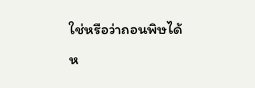ใช่หรือว่าถอนพิษได้ห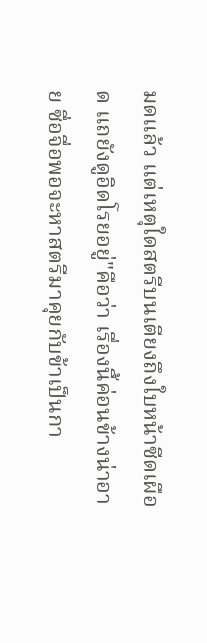มดแล้ว แต่เหตุใดสตรีบนเตียงถึงใบหน้าซีดเผือด แถยังดูอิดโรยอยู่"คือว่า เรื่องนี้ค่อนข้างน่าอาย ซื่อจื่อพอจะหาสตรีมาคุยกับข้าเป็นกา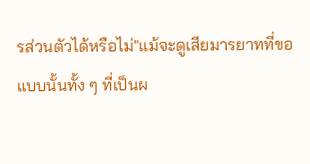รส่วนตัวได้หรือไม่"แม้จะดูเสียมารยาทที่ขอแบบนั้นทั้ง ๆ ที่เป็นผ